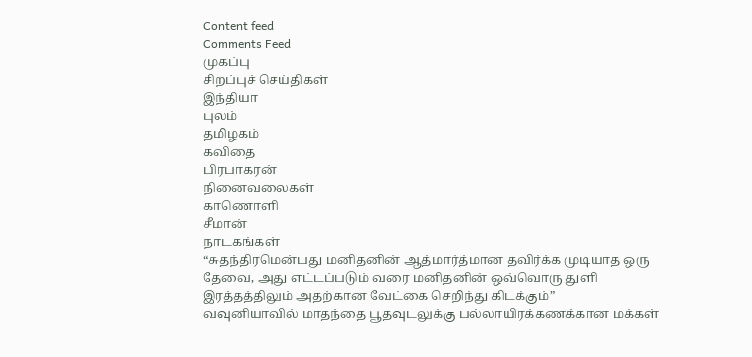Content feed
Comments Feed
முகப்பு
சிறப்புச் செய்திகள்
இந்தியா
புலம்
தமிழகம்
கவிதை
பிரபாகரன்
நினைவலைகள்
காணொளி
சீமான்
நாடகங்கள்
“சுதந்திரமென்பது மனிதனின் ஆத்மார்த்மான தவிர்க்க முடியாத ஒரு தேவை, அது எட்டப்படும் வரை மனிதனின் ஒவ்வொரு துளி இரத்தத்திலும் அதற்கான வேட்கை செறிந்து கிடக்கும்”
வவுனியாவில் மாதந்தை பூதவுடலுக்கு பல்லாயிரக்கணக்கான மக்கள்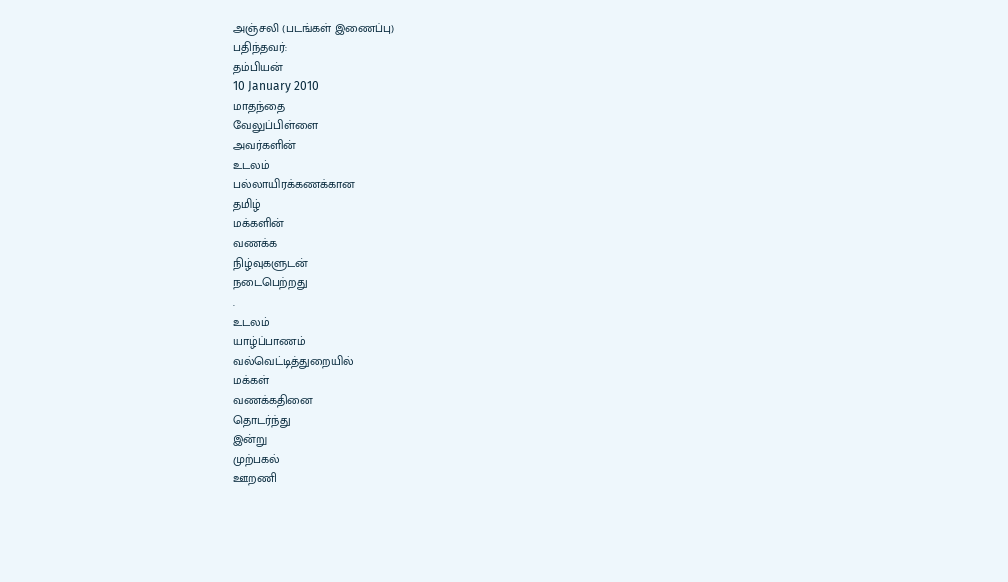அஞ்சலி (படங்கள் இணைப்பு)
பதிந்தவர்:
தம்பியன்
10 January 2010
மாதந்தை
வேலுப்பிள்ளை
அவர்களின்
உடலம்
பல்லாயிரக்கணக்கான
தமிழ்
மக்களின்
வணக்க
நிழ்வுகளுடன்
நடைபெற்றது
.
உடலம்
யாழ்ப்பாணம்
வல்வெட்டித்துறையில்
மக்கள்
வணக்கதினை
தொடர்ந்து
இன்று
முற்பகல்
ஊறணி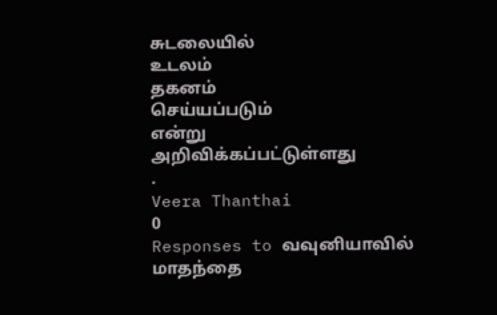சுடலையில்
உடலம்
தகனம்
செய்யப்படும்
என்று
அறிவிக்கப்பட்டுள்ளது
.
Veera Thanthai
0
Responses to வவுனியாவில் மாதந்தை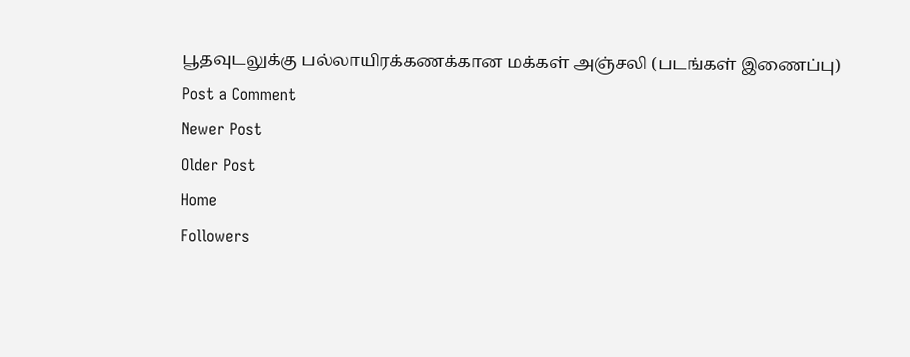பூதவுடலுக்கு பல்லாயிரக்கணக்கான மக்கள் அஞ்சலி (படங்கள் இணைப்பு)
Post a Comment
Newer Post
Older Post
Home
Followers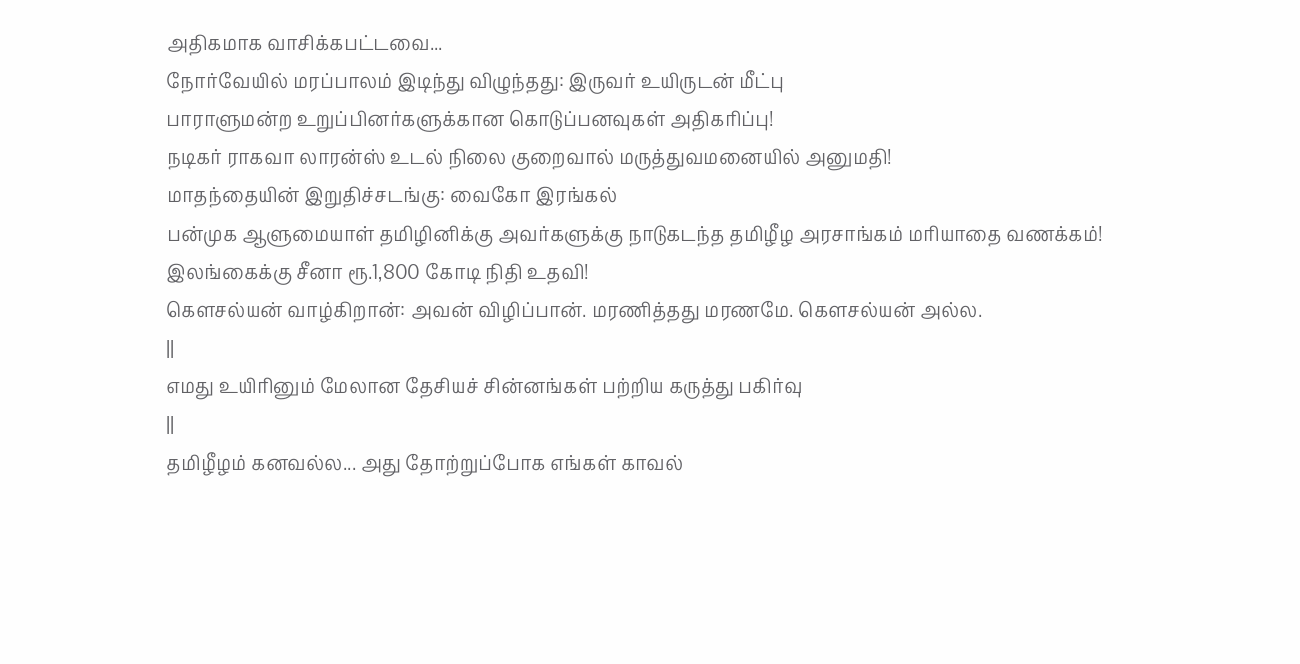அதிகமாக வாசிக்கபட்டவை...
நோர்வேயில் மரப்பாலம் இடிந்து விழுந்தது: இருவர் உயிருடன் மீட்பு
பாராளுமன்ற உறுப்பினர்களுக்கான கொடுப்பனவுகள் அதிகரிப்பு!
நடிகர் ராகவா லாரன்ஸ் உடல் நிலை குறைவால் மருத்துவமனையில் அனுமதி!
மாதந்தையின் இறுதிச்சடங்கு: வைகோ இரங்கல்
பன்முக ஆளுமையாள் தமிழினிக்கு அவர்களுக்கு நாடுகடந்த தமிழீழ அரசாங்கம் மரியாதை வணக்கம்!
இலங்கைக்கு சீனா ரூ.1,800 கோடி நிதி உதவி!
கௌசல்யன் வாழ்கிறான்: அவன் விழிப்பான். மரணித்தது மரணமே. கௌசல்யன் அல்ல.
||
எமது உயிரினும் மேலான தேசியச் சின்னங்கள் பற்றிய கருத்து பகிர்வு
||
தமிழீழம் கனவல்ல... அது தோற்றுப்போக எங்கள் காவல்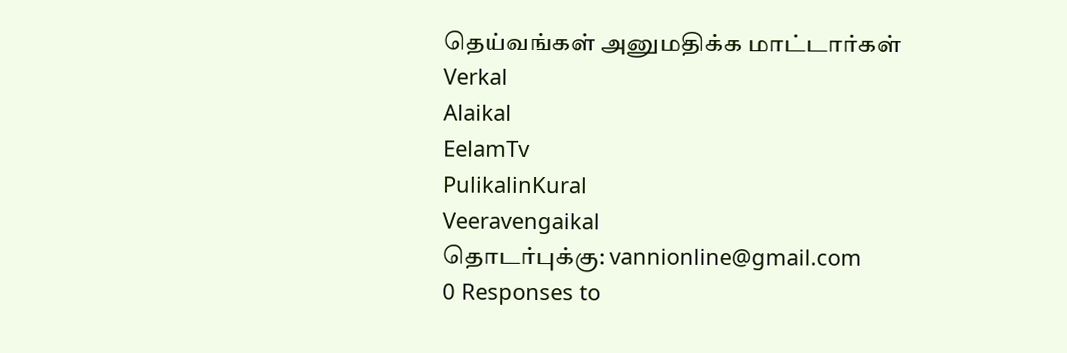தெய்வங்கள் அனுமதிக்க மாட்டார்கள்
Verkal
Alaikal
EelamTv
PulikalinKural
Veeravengaikal
தொடர்புக்கு: vannionline@gmail.com
0 Responses to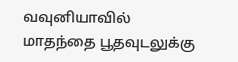வவுனியாவில் மாதந்தை பூதவுடலுக்கு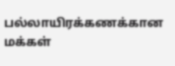பல்லாயிரக்கணக்கான மக்கள்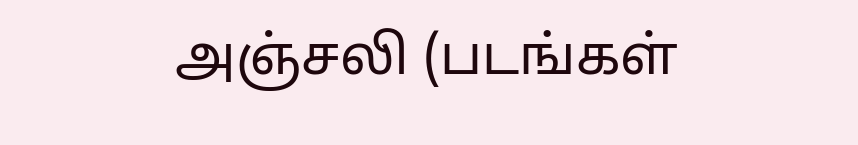அஞ்சலி (படங்கள்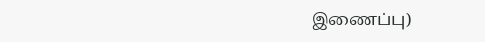இணைப்பு)